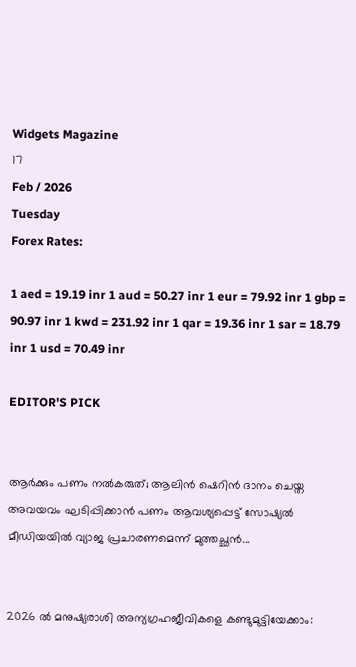Widgets Magazine
17
Feb / 2026
Tuesday
Forex Rates:

1 aed = 19.19 inr 1 aud = 50.27 inr 1 eur = 79.92 inr 1 gbp = 90.97 inr 1 kwd = 231.92 inr 1 qar = 19.36 inr 1 sar = 18.79 inr 1 usd = 70.49 inr

EDITOR'S PICK


ആർക്കും പണം നൽകരുത്; ആലിൻ ഷെറിൻ ദാനം ചെയ്ത അവയവം ഘടിപ്പിക്കാന്‍ പണം ആവശ്യപ്പെട്ട് സോഷ്യൽ മീഡിയയിൽ വ്യാജ പ്രചാരണമെന്ന് മുത്തച്ഛൻ...


2026 ൽ മനുഷ്യരാശി അന്യഗ്രഹജീവികളെ കണ്ടുമുട്ടിയേക്കാം: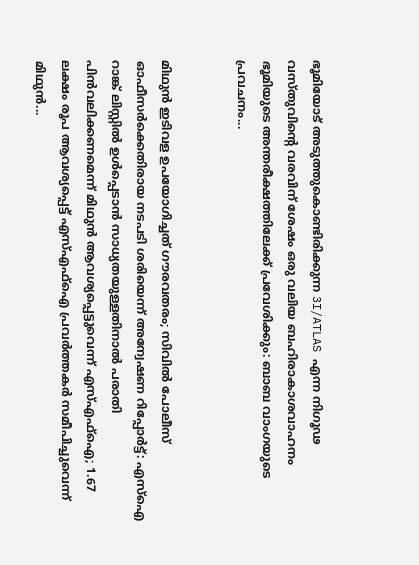ഭൂമിയോട് അടുത്തുകൊണ്ടിരിക്കുന്ന 3I/ATLAS എന്ന നിഗൂഢ വസ്തുവിന്റെ വരവിന് ശേഷം ഒരു വലിയ ബഹിരാകാശവാഹനം ഭൂമിയുടെ അന്തരീക്ഷത്തിലേക്ക് പ്രവേശിക്കും: ബാബ വാംഗയുടെ പ്രവചനം...


മിഥുൻ ഇടിവള ഉപയോഗിച്ചത് ഗൗരവതരം; സിവിൽ പോലീസ് ഓഫീസർക്കെതിരായ നടപടി ശരിയെന്ന് അന്വേഷണ റിപ്പോർട്ട്: എസ്ഐ റാങ്ക് ലിസ്റ്റിൽ ഉൾപ്പെടാൻ സാധ്യതയുള്ളതിനാൽ പരാതി പിൻവലിക്കണമെന്ന് മിഥുൻ ആവശ്യപ്പെട്ടുവെന്ന് എസ്എഫ്ഐ; 1.67 ലക്ഷം രൂപ ആവശ്യപ്പെട്ട് എസ്എഫ്ഐ പ്രവർത്തകർ സമീപിച്ചുവെന്ന് മിഥുൻ...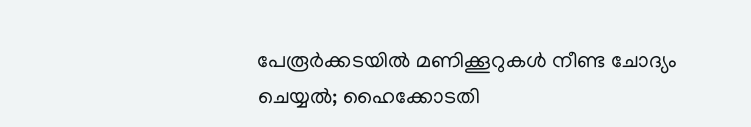പേരൂർക്കടയിൽ മണിക്കൂറുകൾ നീണ്ട ചോദ്യം ചെയ്യൽ; ഹൈക്കോടതി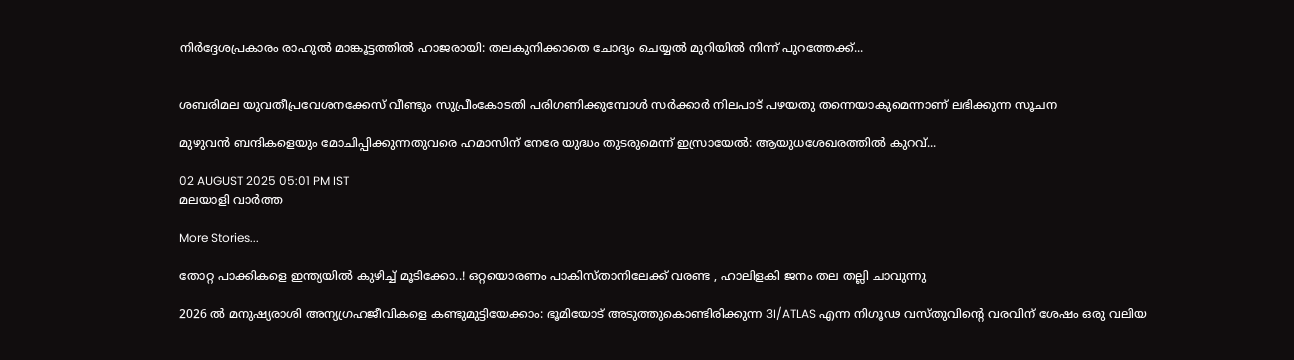നിർദ്ദേശപ്രകാരം രാഹുൽ മാങ്കൂട്ടത്തിൽ ഹാജരായി: തലകുനിക്കാതെ ചോദ്യം ചെയ്യൽ മുറിയിൽ നിന്ന് പുറത്തേക്ക്...


ശബരിമല യുവതീപ്രവേശനക്കേസ് വീണ്ടും സുപ്രീംകോടതി പരിഗണിക്കുമ്പോൾ സർക്കാർ നിലപാട് പഴയതു തന്നെയാകുമെന്നാണ് ലഭിക്കുന്ന സൂചന

മുഴുവന്‍ ബന്ദികളെയും മോചിപ്പിക്കുന്നതുവരെ ഹമാസിന് നേരേ യുദ്ധം തുടരുമെന്ന് ഇസ്രായേൽ: ആയുധശേഖരത്തിൽ കുറവ്...

02 AUGUST 2025 05:01 PM IST
മലയാളി വാര്‍ത്ത

More Stories...

തോറ്റ പാക്കികളെ ഇന്ത്യയിൽ കുഴിച്ച് മൂടിക്കോ..! ഒറ്റയൊരണം പാകിസ്താനിലേക്ക് വരണ്ട , ഹാലിളകി ജനം തല തല്ലി ചാവുന്നു

2026 ൽ മനുഷ്യരാശി അന്യഗ്രഹജീവികളെ കണ്ടുമുട്ടിയേക്കാം: ഭൂമിയോട് അടുത്തുകൊണ്ടിരിക്കുന്ന 3I/ATLAS എന്ന നിഗൂഢ വസ്തുവിന്റെ വരവിന് ശേഷം ഒരു വലിയ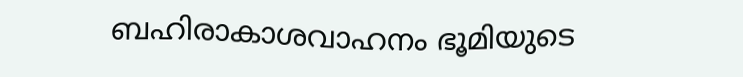ബഹിരാകാശവാഹനം ഭൂമിയുടെ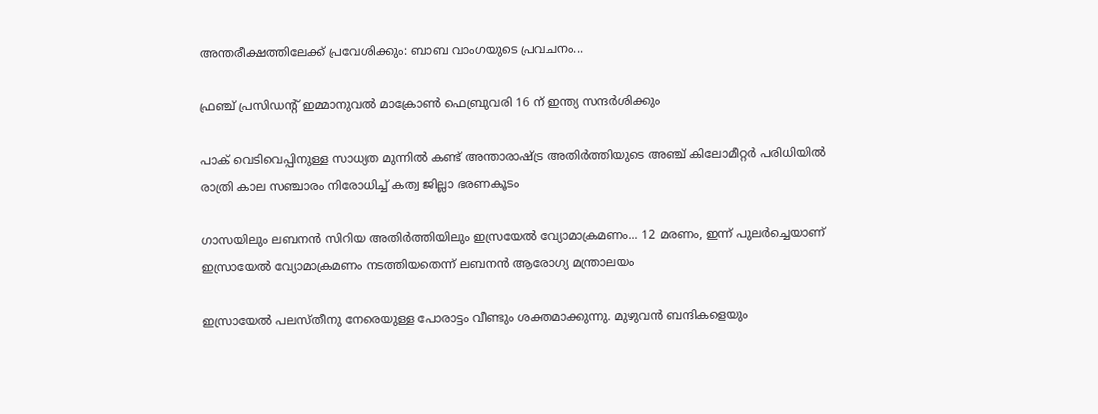അന്തരീക്ഷത്തിലേക്ക് പ്രവേശിക്കും: ബാബ വാംഗയുടെ പ്രവചനം...

ഫ്രഞ്ച് പ്രസിഡന്റ് ഇമ്മാനുവൽ മാക്രോൺ ഫെബ്രുവരി 16 ന് ഇന്ത്യ സന്ദർശിക്കും

പാക് വെടിവെപ്പിനുള്ള സാധ്യത മുന്നിൽ കണ്ട് അന്താരാഷ്ട്ര അതിർത്തിയുടെ അഞ്ച് കിലോമീറ്റർ പരിധിയിൽ രാത്രി കാല സഞ്ചാരം നിരോധിച്ച് കത്വ ജില്ലാ ഭരണകൂടം

ഗാസയിലും ലബനൻ സിറിയ അതിർത്തിയിലും ഇസ്രയേൽ വ്യോമാക്രമണം... 12 മരണം, ഇന്ന് പുലർച്ചെയാണ് ഇസ്രായേൽ വ്യോമാക്രമണം നടത്തിയതെന്ന് ലബനൻ ആരോഗ്യ മന്ത്രാലയം

ഇസ്രായേല്‍ പലസ്തീനു നേരെയുള്ള പോരാട്ടം വീണ്ടും ശക്തമാക്കുന്നു. മുഴുവന്‍ ബന്ദികളെയും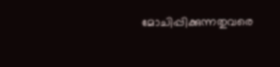മോചിപ്പിക്കുന്നതുവരെ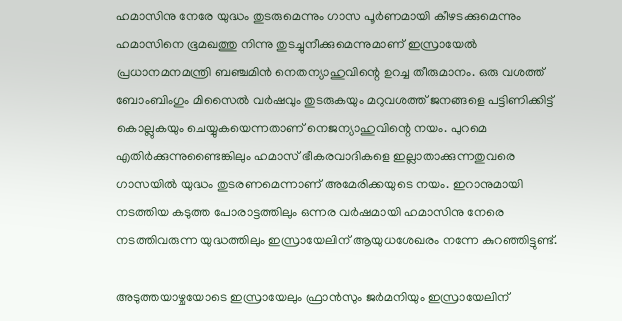ഹമാസിനു നേരേ യുദ്ധം തുടരുമെന്നും ഗാസ പൂര്‍ണമായി കീഴടക്കുമെന്നും ഹമാസിനെ ഭൂമഖത്തു നിന്നു തുടച്ചുനീക്കുമെന്നുമാണ് ഇസ്രായേല്‍ പ്രധാനമനമന്ത്രി ബഞ്ചമിന്‍ നെതന്യാഹുവിന്റെ ഉറച്ച തീരുമാനം. ഒരു വശത്ത് ബോംബിംഗും മിസൈല്‍ വര്‍ഷവും തുടരുകയും മറുവശത്ത് ജനങ്ങളെ പട്ടിണിക്കിട്ട് കൊല്ലുകയും ചെയ്യുകയെന്നതാണ് നെജന്യാഹുവിന്റെ നയം. പുറമെ എതിര്‍ക്കുന്നുണ്ടൈങ്കിലും ഹമാസ് ഭീകരവാദികളെ ഇല്ലാതാക്കുന്നതുവരെ ഗാസയില്‍ യുദ്ധം തുടരണമെന്നാണ് അമേരിക്കയുടെ നയം. ഇറാനുമായി നടത്തിയ കടുത്ത പോരാട്ടത്തിലും ഒന്നര വര്‍ഷമായി ഹമാസിനു നേരെ നടത്തിവരുന്ന യുദ്ധത്തിലും ഇസ്രായേലിന് ആയുധശേഖരം നന്നേ കുറഞ്ഞിട്ടുണ്ട്.

അടുത്തയാഴ്ചയോടെ ഇസ്രായേലും ഫ്രാന്‍സും ജര്‍മനിയും ഇസ്രായേലിന്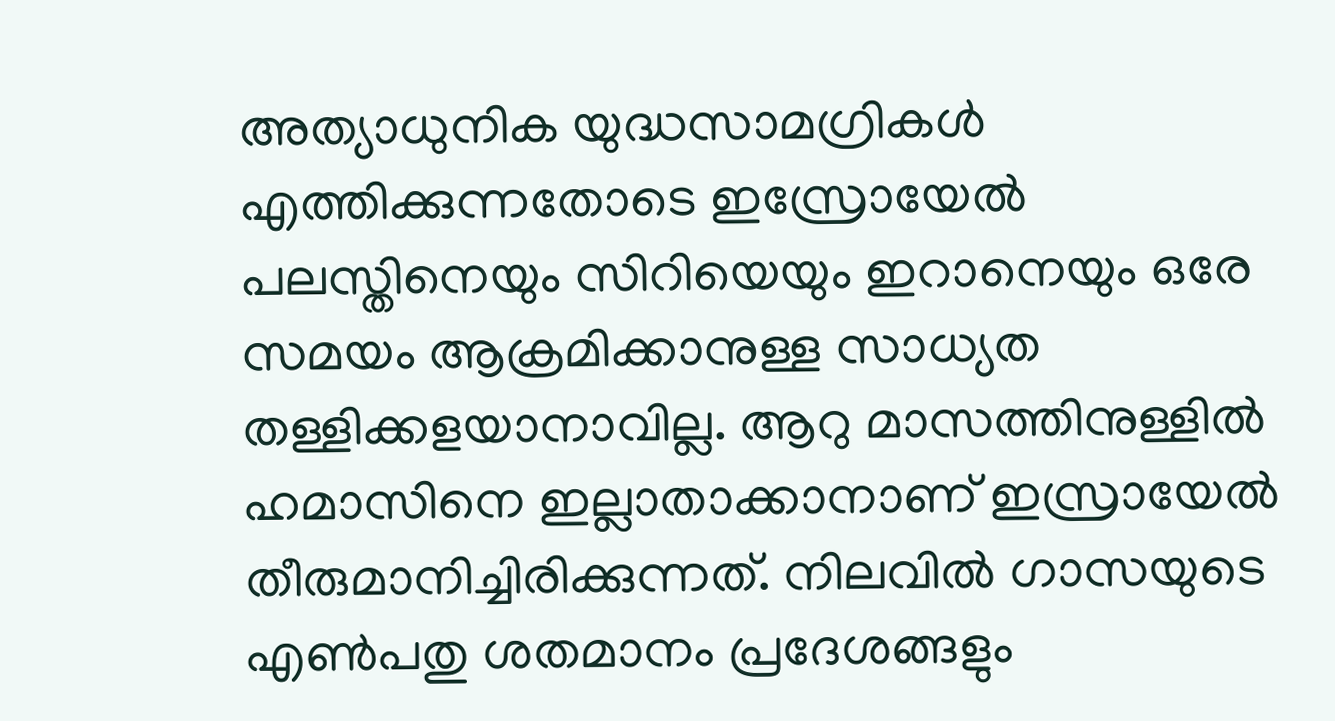അത്യാധുനിക യുദ്ധസാമഗ്രികള്‍ എത്തിക്കുന്നതോടെ ഇസ്രോയേല്‍ പലസ്തിനെയും സിറിയെയും ഇറാനെയും ഒരേ സമയം ആക്രമിക്കാനുള്ള സാധ്യത തള്ളിക്കളയാനാവില്ല. ആറു മാസത്തിനുള്ളില്‍ ഹമാസിനെ ഇല്ലാതാക്കാനാണ് ഇസ്രായേല്‍ തീരുമാനിച്ചിരിക്കുന്നത്. നിലവില്‍ ഗാസയുടെ എണ്‍പതു ശതമാനം പ്രദേശങ്ങളും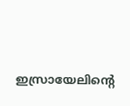ഇസ്രായേലിന്റെ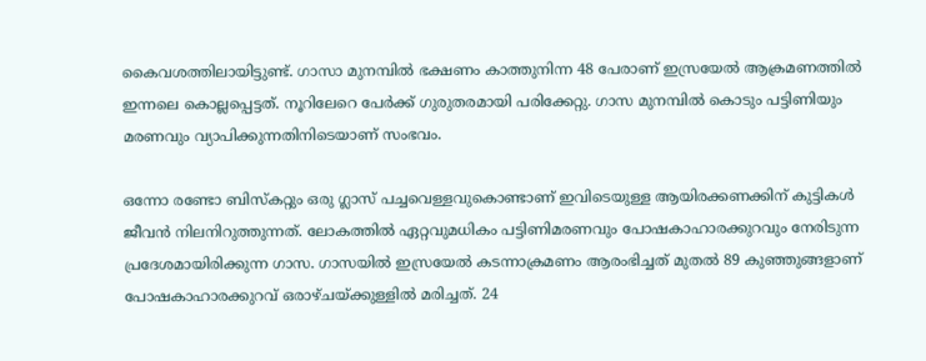കൈവശത്തിലായിട്ടുണ്ട്. ഗാസാ മുനമ്പില്‍ ഭക്ഷണം കാത്തുനിന്ന 48 പേരാണ് ഇസ്രയേല്‍ ആക്രമണത്തില്‍ ഇന്നലെ കൊല്ലപ്പെട്ടത്. നൂറിലേറെ പേര്‍ക്ക് ഗുരുതരമായി പരിക്കേറ്റു. ഗാസ മുനമ്പില്‍ കൊടും പട്ടിണിയും മരണവും വ്യാപിക്കുന്നതിനിടെയാണ് സംഭവം.

ഒന്നോ രണ്ടോ ബിസ്‌കറ്റും ഒരു ഗ്ലാസ് പച്ചവെള്ളവുകൊണ്ടാണ് ഇവിടെയുള്ള ആയിരക്കണക്കിന് കുട്ടികള്‍ ജീവന്‍ നിലനിറുത്തുന്നത്. ലോകത്തില്‍ ഏറ്റവുമധികം പട്ടിണിമരണവും പോഷകാഹാരക്കുറവും നേരിടുന്ന പ്രദേശമായിരിക്കുന്ന ഗാസ. ഗാസയില്‍ ഇസ്രയേല്‍ കടന്നാക്രമണം ആരംഭിച്ചത് മുതല്‍ 89 കുഞ്ഞുങ്ങളാണ് പോഷകാഹാരക്കുറവ് ഒരാഴ്ചയ്ക്കുള്ളില്‍ മരിച്ചത്. 24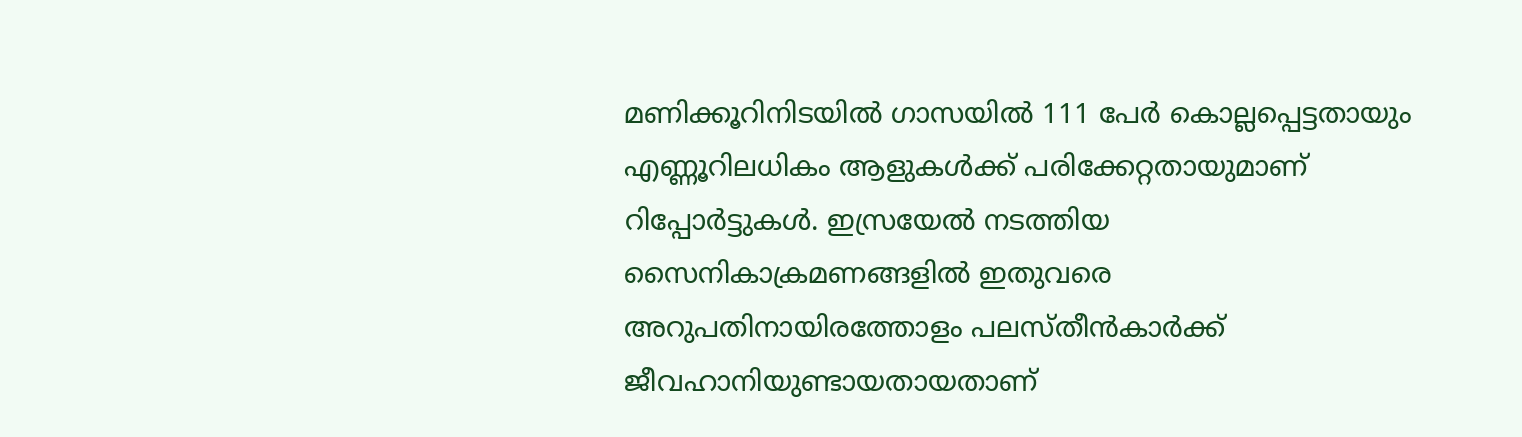മണിക്കൂറിനിടയില്‍ ഗാസയില്‍ 111 പേര്‍ കൊല്ലപ്പെട്ടതായും എണ്ണൂറിലധികം ആളുകള്‍ക്ക് പരിക്കേറ്റതായുമാണ് റിപ്പോര്‍ട്ടുകള്‍. ഇസ്രയേല്‍ നടത്തിയ സൈനികാക്രമണങ്ങളില്‍ ഇതുവരെ അറുപതിനായിരത്തോളം പലസ്തീന്‍കാര്‍ക്ക് ജീവഹാനിയുണ്ടായതായതാണ്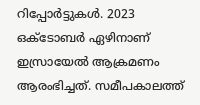റിപ്പോര്‍ട്ടുകള്‍. 2023 ഒക്ടോബര്‍ ഏഴിനാണ് ഇസ്രായേല്‍ ആക്രമണം ആരംഭിച്ചത്. സമീപകാലത്ത്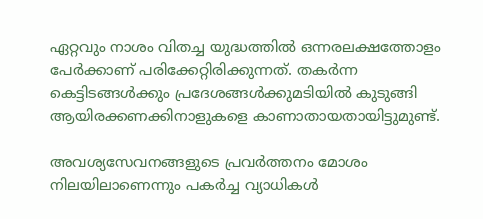ഏറ്റവും നാശം വിതച്ച യുദ്ധത്തില്‍ ഒന്നരലക്ഷത്തോളം പേര്‍ക്കാണ് പരിക്കേറ്റിരിക്കുന്നത്. തകര്‍ന്ന കെട്ടിടങ്ങള്‍ക്കും പ്രദേശങ്ങള്‍ക്കുമടിയില്‍ കുടുങ്ങി ആയിരക്കണക്കിനാളുകളെ കാണാതായതായിട്ടുമുണ്ട്.

അവശ്യസേവനങ്ങളുടെ പ്രവര്‍ത്തനം മോശം നിലയിലാണെന്നും പകര്‍ച്ച വ്യാധികള്‍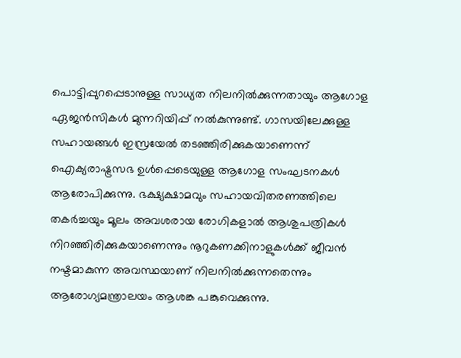പൊട്ടിപ്പുറപ്പെടാനുള്ള സാധ്യത നിലനില്‍ക്കുന്നതായും ആഗോള ഏജന്‍സികള്‍ മുന്നറിയിപ്പ് നല്‍കുന്നുണ്ട്. ഗാസയിലേക്കുള്ള സഹായങ്ങള്‍ ഇസ്രയേല്‍ തടഞ്ഞിരിക്കുകയാണെന്ന് ഐക്യരാഷ്ട്രസഭ ഉള്‍പ്പെടെയുള്ള ആഗോള സംഘടനകള്‍ ആരോപിക്കുന്നു. ഭക്ഷ്യക്ഷാമവും സഹായവിതരണത്തിലെ തകര്‍ച്ചയും മൂലം അവശരായ രോഗികളാല്‍ ആശുപത്രികള്‍ നിറഞ്ഞിരിക്കുകയാണെന്നും നൂറുകണക്കിനാളുകള്‍ക്ക് ജീവന്‍ നഷ്ടമാകുന്ന അവസ്ഥയാണ് നിലനില്‍ക്കുന്നതെന്നും ആരോഗ്യമന്ത്രാലയം ആശങ്ക പങ്കുവെക്കുന്നു.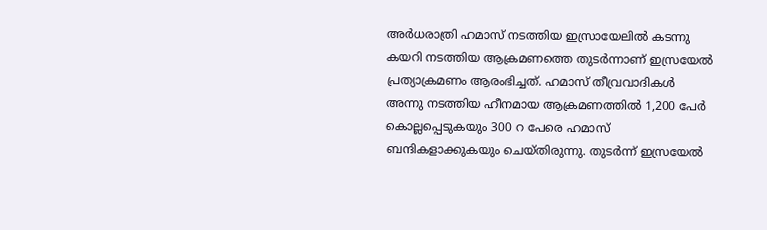അര്‍ധരാത്രി ഹമാസ് നടത്തിയ ഇസ്രായേലില്‍ കടന്നു കയറി നടത്തിയ ആക്രമണത്തെ തുടര്‍ന്നാണ് ഇസ്രയേല്‍ പ്രത്യാക്രമണം ആരംഭിച്ചത്. ഹമാസ് തീവ്രവാദികള്‍ അന്നു നടത്തിയ ഹീനമായ ആക്രമണത്തില്‍ 1,200 പേര്‍ കൊല്ലപ്പെടുകയും 300 റ പേരെ ഹമാസ് ബന്ദികളാക്കുകയും ചെയ്തിരുന്നു. തുടര്‍ന്ന് ഇസ്രയേല്‍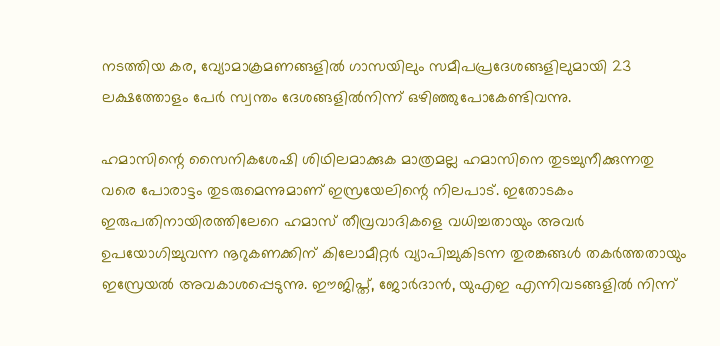നടത്തിയ കര, വ്യോമാക്രമണങ്ങളില്‍ ഗാസയിലും സമീപപ്രദേശങ്ങളിലുമായി 23 ലക്ഷത്തോളം പേര്‍ സ്വന്തം ദേശങ്ങളില്‍നിന്ന് ഒഴിഞ്ഞുപോകേണ്ടിവന്നു.

ഹമാസിന്റെ സൈനികശേഷി ശിഥിലമാക്കുക മാത്രമല്ല ഹമാസിനെ തുടച്ചുനീക്കുന്നതു വരെ പോരാട്ടം തുടരുമെന്നുമാണ് ഇസ്രയേലിന്റെ നിലപാട്. ഇതോടകം ഇരുപതിനായിരത്തിലേറെ ഹമാസ് തീവ്രവാദികളെ വധിച്ചതായും അവര്‍ ഉപയോഗിച്ചുവന്ന നൂറുകണക്കിന് കിലോമീറ്റര്‍ വ്യാപിച്ചുകിടന്ന തുരങ്കങ്ങള്‍ തകര്‍ത്തതായും ഇസ്രേയല്‍ അവകാശപ്പെടുന്നു. ഈജിപ്ത്, ജോര്‍ദാന്‍, യുഎഇ എന്നിവടങ്ങളില്‍ നിന്ന്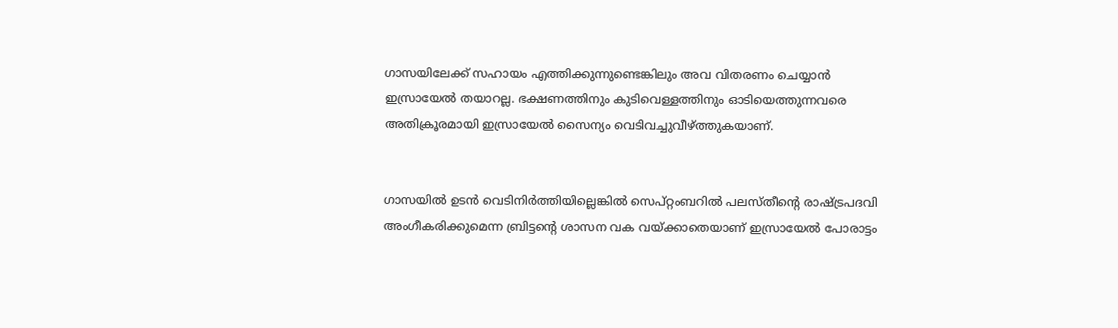ഗാസയിലേക്ക് സഹായം എത്തിക്കുന്നുണ്ടെങ്കിലും അവ വിതരണം ചെയ്യാന്‍ ഇസ്രായേല്‍ തയാറല്ല. ഭക്ഷണത്തിനും കുടിവെള്ളത്തിനും ഓടിയെത്തുന്നവരെ അതിക്രൂരമായി ഇസ്രായേല്‍ സൈന്യം വെടിവച്ചുവീഴ്ത്തുകയാണ്.


ഗാസയില്‍ ഉടന്‍ വെടിനിര്‍ത്തിയില്ലെങ്കില്‍ സെപ്റ്റംബറില്‍ പലസ്തീന്റെ രാഷ്ട്രപദവി അംഗീകരിക്കുമെന്ന ബ്രിട്ടന്റെ ശാസന വക വയ്ക്കാതെയാണ് ഇസ്രായേല്‍ പോരാട്ടം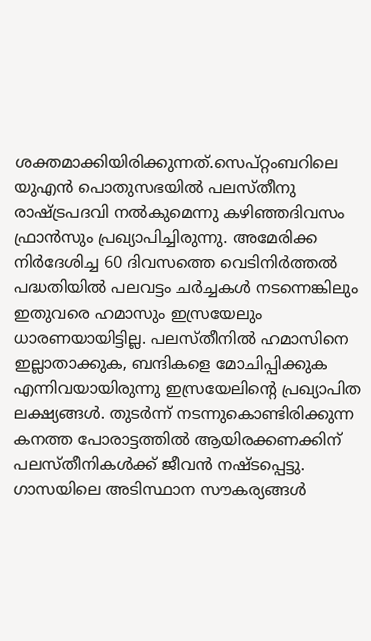ശക്തമാക്കിയിരിക്കുന്നത്.സെപ്റ്റംബറിലെ യുഎന്‍ പൊതുസഭയില്‍ പലസ്തീനു രാഷ്ട്രപദവി നല്‍കുമെന്നു കഴിഞ്ഞദിവസം ഫ്രാന്‍സും പ്രഖ്യാപിച്ചിരുന്നു. അമേരിക്ക നിര്‍ദേശിച്ച 60 ദിവസത്തെ വെടിനിര്‍ത്തല്‍ പദ്ധതിയില്‍ പലവട്ടം ചര്‍ച്ചകള്‍ നടന്നെങ്കിലും ഇതുവരെ ഹമാസും ഇസ്രയേലും ധാരണയായിട്ടില്ല. പലസ്തീനില്‍ ഹമാസിനെ ഇല്ലാതാക്കുക, ബന്ദികളെ മോചിപ്പിക്കുക എന്നിവയായിരുന്നു ഇസ്രയേലിന്റെ പ്രഖ്യാപിത ലക്ഷ്യങ്ങള്‍. തുടര്‍ന്ന് നടന്നുകൊണ്ടിരിക്കുന്ന കനത്ത പോരാട്ടത്തില്‍ ആയിരക്കണക്കിന് പലസ്തീനികള്‍ക്ക് ജീവന്‍ നഷ്ടപ്പെട്ടു. ഗാസയിലെ അടിസ്ഥാന സൗകര്യങ്ങള്‍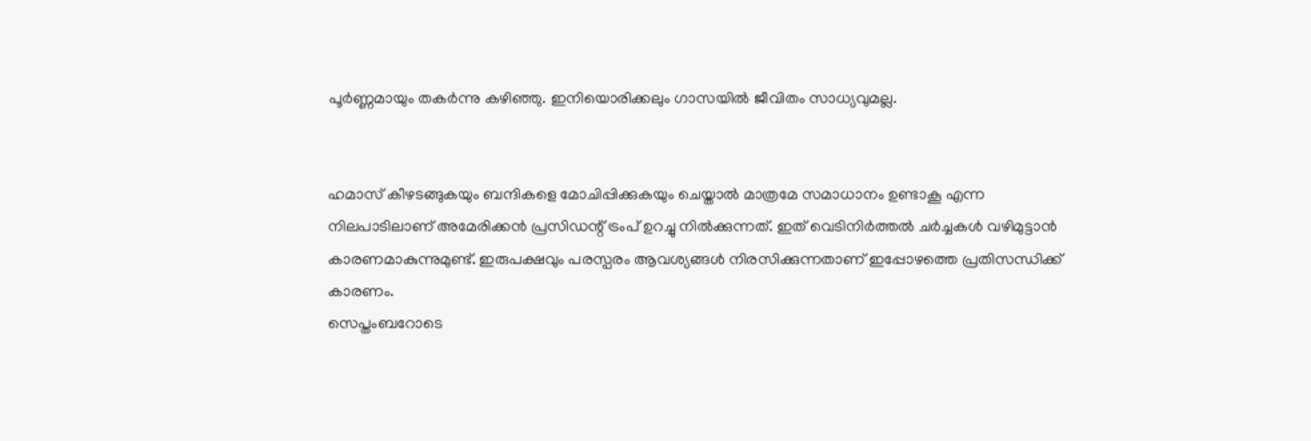പൂര്‍ണ്ണമായും തകര്‍ന്നു കഴിഞ്ഞു. ഇനിയൊരിക്കലും ഗാസയില്‍ ജീവിതം സാധ്യവുമല്ല.


ഹമാസ് കീഴടങ്ങുകയും ബന്ദികളെ മോചിപ്പിക്കുകയും ചെയ്താല്‍ മാത്രമേ സമാധാനം ഉണ്ടാകൂ എന്ന നിലപാടിലാണ് അമേരിക്കന്‍ പ്രസിഡന്റ് ട്രംപ് ഉറച്ചു നില്‍ക്കുന്നത്. ഇത് വെടിനിര്‍ത്തല്‍ ചര്‍ച്ചകള്‍ വഴിമുട്ടാന്‍ കാരണമാകുന്നുമുണ്ട്. ഇരുപക്ഷവും പരസ്പരം ആവശ്യങ്ങള്‍ നിരസിക്കുന്നതാണ് ഇപ്പോഴത്തെ പ്രതിസന്ധിക്ക് കാരണം.
സെപ്തംബറോടെ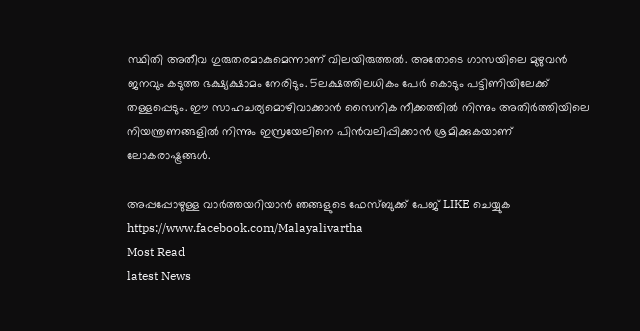സ്ഥിതി അതീവ ഗുരുതരമാകുമെന്നാണ് വിലയിരുത്തല്‍. അതോടെ ഗാസയിലെ മുഴുവന്‍ ജനവും കടുത്ത ഭക്ഷ്യക്ഷാമം നേരിടും. 5ലക്ഷത്തിലധികം പേര്‍ കൊടും പട്ടിണിയിലേക്ക് തള്ളപ്പെടും. ഈ സാഹചര്യമൊഴിവാക്കാന്‍ സൈനിക നീക്കത്തില്‍ നിന്നും അതിര്‍ത്തിയിലെ നിയന്ത്രണങ്ങളില്‍ നിന്നും ഇസ്രയേലിനെ പിന്‍വലിപ്പിക്കാന്‍ ശ്രമിക്കുകയാണ് ലോകരാഷ്ട്രങ്ങള്‍.

അപ്പപ്പോഴുള്ള വാര്‍ത്തയറിയാന്‍ ഞങ്ങളുടെ ഫേസ്‌ബുക്ക്‌ പേജ് LIKE ചെയ്യുക
https://www.facebook.com/Malayalivartha
Most Read
latest News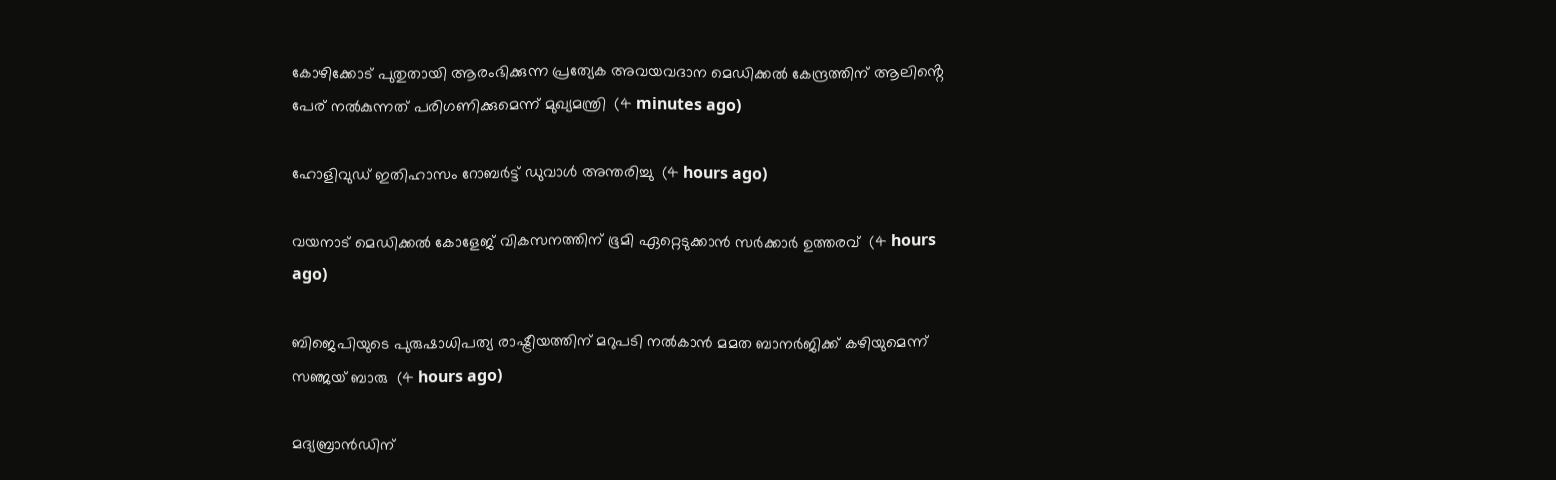കോഴിക്കോട് പുതുതായി ആരംഭിക്കുന്ന പ്രത്യേക അവയവദാന മെഡിക്കൽ കേന്ദ്രത്തിന് ആലിൻ്റെ പേര് നൽകുന്നത് പരിഗണിക്കു‌മെന്ന് മുഖ്യമന്ത്രി  (4 minutes ago)

ഹോളിവുഡ് ഇതിഹാസം റോബര്‍ട്ട് ഡുവാള്‍ അന്തരിച്ചു  (4 hours ago)

വയനാട് മെഡിക്കല്‍ കോളേജ് വികസനത്തിന് ഭൂമി ഏറ്റെടുക്കാന്‍ സര്‍ക്കാര്‍ ഉത്തരവ്  (4 hours ago)

ബിജെപിയുടെ പുരുഷാധിപത്യ രാഷ്ട്രീയത്തിന് മറുപടി നല്‍കാന്‍ മമത ബാനര്‍ജിക്ക് കഴിയുമെന്ന് സഞ്ജയ് ബാരു  (4 hours ago)

മദ്യബ്രാന്‍ഡിന്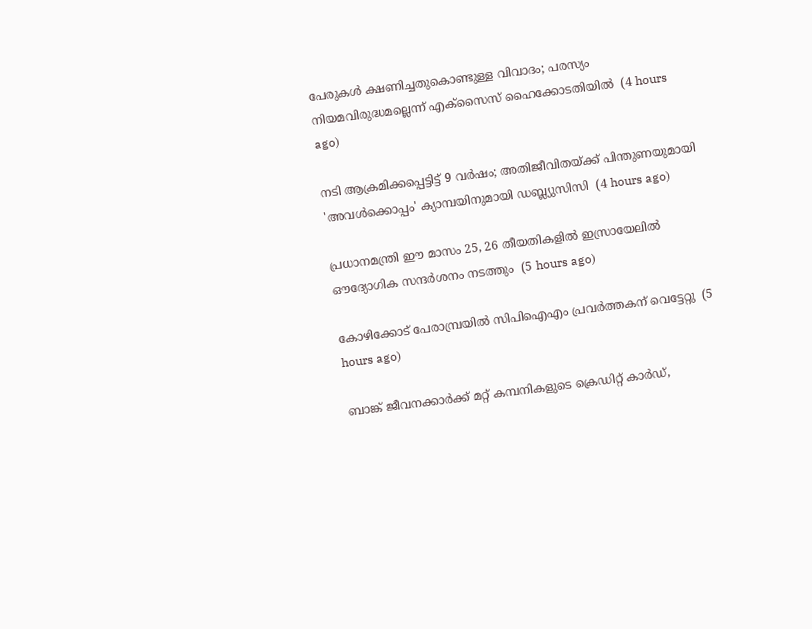പേരുകള്‍ ക്ഷണിച്ചതുകൊണ്ടുള്ള വിവാദം; പരസ്യം നിയമവിരുദ്ധമല്ലെന്ന് എക്‌സൈസ് ഹൈക്കോടതിയില്‍  (4 hours ago)

നടി ആക്രമിക്കപ്പെട്ടിട്ട് 9 വര്‍ഷം; അതിജീവിതയ്ക്ക് പിന്തുണയുമായി 'അവള്‍ക്കൊപ്പം' ക്യാമ്പയിനുമായി ഡബ്ല്യുസിസി  (4 hours ago)

പ്രധാനമന്ത്രി ഈ മാസം 25, 26 തീയതികളില്‍ ഇസ്രായേലില്‍ ഔദ്യോഗിക സന്ദര്‍ശനം നടത്തും  (5 hours ago)

കോഴിക്കോട് പേരാമ്പ്രയില്‍ സിപിഐഎം പ്രവര്‍ത്തകന് വെട്ടേറ്റു  (5 hours ago)

ബാങ്ക് ജീവനക്കാര്‍ക്ക് മറ്റ് കമ്പനികളുടെ ക്രെഡിറ്റ് കാര്‍ഡ്,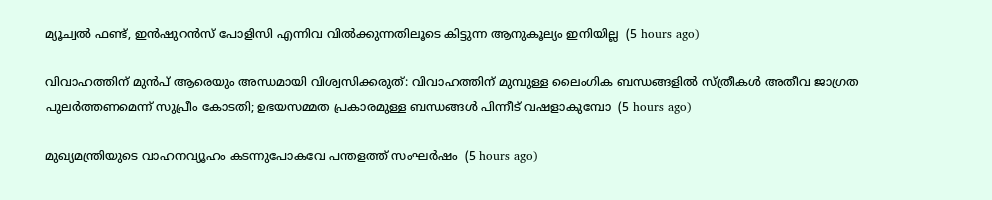മ്യൂച്വല്‍ ഫണ്ട്, ഇന്‍ഷുറന്‍സ് പോളിസി എന്നിവ വില്‍ക്കുന്നതിലൂടെ കിട്ടുന്ന ആനുകൂല്യം ഇനിയില്ല  (5 hours ago)

വിവാഹത്തിന് മുന്‍പ് ആരെയും അന്ധമായി വിശ്വസിക്കരുത്: വിവാഹത്തിന് മുമ്പുള്ള ലൈംഗിക ബന്ധങ്ങളില്‍ സ്ത്രീകള്‍ അതീവ ജാഗ്രത പുലര്‍ത്തണമെന്ന് സുപ്രീം കോടതി; ഉഭയസമ്മത പ്രകാരമുള്ള ബന്ധങ്ങള്‍ പിന്നീട് വഷളാകുമ്പോ  (5 hours ago)

മുഖ്യമന്ത്രിയുടെ വാഹനവ്യൂഹം കടന്നുപോകവേ പന്തളത്ത് സംഘര്‍ഷം  (5 hours ago)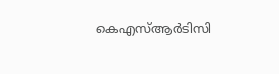കെഎസ്ആര്‍ടിസി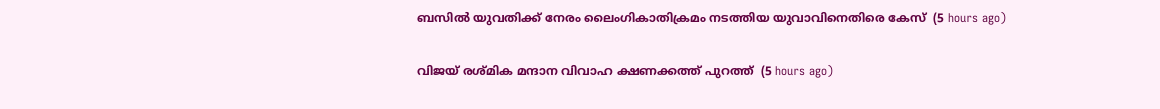ബസില്‍ യുവതിക്ക് നേരം ലൈംഗികാതിക്രമം നടത്തിയ യുവാവിനെതിരെ കേസ്  (5 hours ago)

വിജയ് രശ്മിക മന്ദാന വിവാഹ ക്ഷണക്കത്ത് പുറത്ത്  (5 hours ago)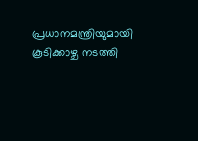പ്രധാനമന്ത്രിയുമായി കൂടിക്കാഴ്ച നടത്തി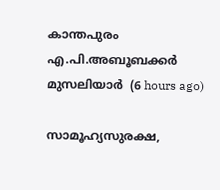കാന്തപുരം എ.പി.അബൂബക്കര്‍ മുസലിയാര്‍  (6 hours ago)

സാമൂഹ്യസുരക്ഷ,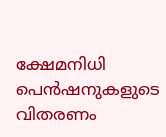ക്ഷേമനിധി പെന്‍ഷനുകളുടെ വിതരണം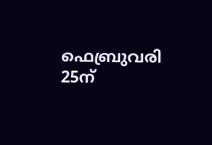ഫെബ്രുവരി 25ന്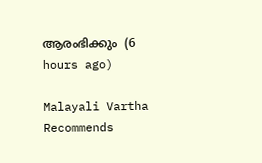ആരംഭിക്കും  (6 hours ago)

Malayali Vartha Recommends